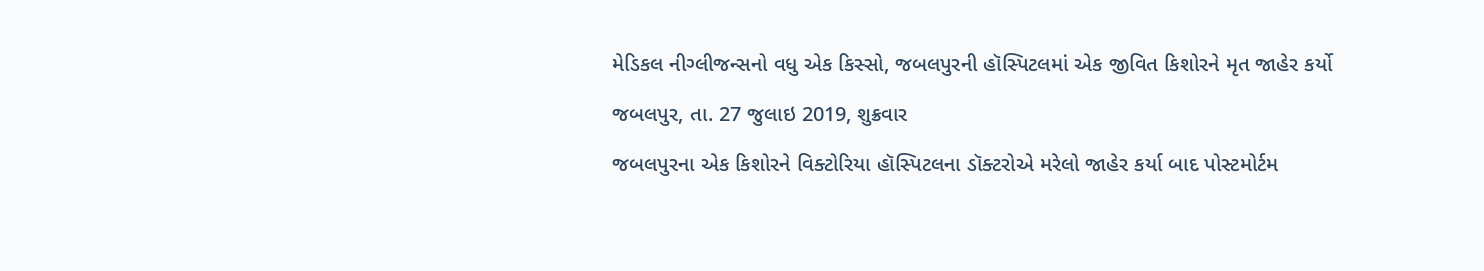મેડિકલ નીગ્લીજન્સનો વધુ એક કિસ્સો, જબલપુરની હૉસ્પિટલમાં એક જીવિત કિશોરને મૃત જાહેર કર્યો

જબલપુર, તા. 27 જુલાઇ 2019, શુક્રવાર

જબલપુરના એક કિશોરને વિક્ટોરિયા હૉસ્પિટલના ડૉક્ટરોએ મરેલો જાહેર કર્યા બાદ પોસ્ટમોર્ટમ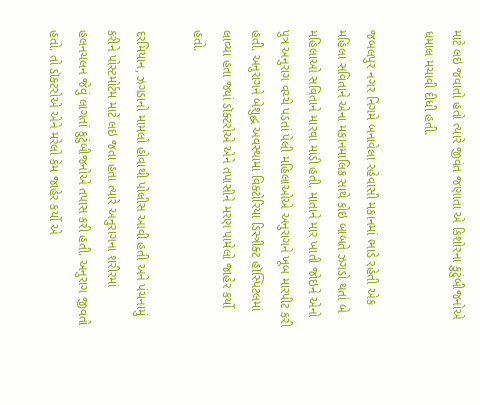માટે લઇ જવાતો હતો ત્યારે જીવંત જણાતા એ કિશોરના કુટુંબીજનોએ ધમાલ મચાવી દીધી હતી.

જબલપુર નગર નિગમે બનાવેલા રહેવાસી મકાનમાં ભાડે રહેતી એક મહિલા સવિતાને એના મકાનમાલિક સાથે કોઇ બાબતે ઝગડો થતાં બે મહિલાઓ સવિતાને મારવા માંડી હતી. માતાને માર ખાતી જોઇને એનો પુત્ર અનુરાગ વચ્ચે પડતાં પેલી મહિલાઓએ અનુરાગને ખૂબ મારપીટ કરી હતી. અનુરાગને બેશુદ્ધ અવસ્થામાં વિક્ટોરિયા ડિસ્ત્રીક્ટ હૉસ્પિટલમાં લાવ્યા હતા જ્યાં ડૉક્ટરોએ એને તપાસીને મરણ પામેલો જાહેર કર્યો હતો.

દરમિયાન, ઝગડાનો મામલો હોવાથી પોલીસ આવી હતી અને પંચનામું કરીને પોસ્ટમોર્ટમ માટે લઇ જતા હતા ત્યારે અનુરાગના શરીરમાં હલનચલન જેવું લાગતાં કુટુંબીજનોએ તપાસ કરી હતી. અનુરાગ જીવતો હતો. તો ડૉક્ટરોએ એને મરેલો કેમ જાહેર કર્યો એ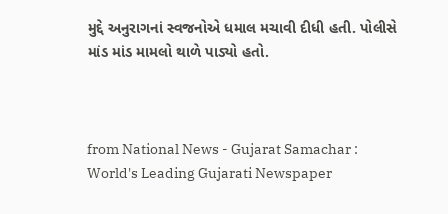મુદ્દે અનુરાગનાં સ્વજનોએ ધમાલ મચાવી દીધી હતી. પોલીસે માંડ માંડ મામલો થાળે પાડ્યો હતો.



from National News - Gujarat Samachar : World's Leading Gujarati Newspaper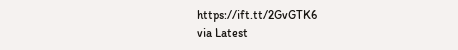https://ift.tt/2GvGTK6
via Latest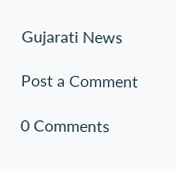Gujarati News

Post a Comment

0 Comments